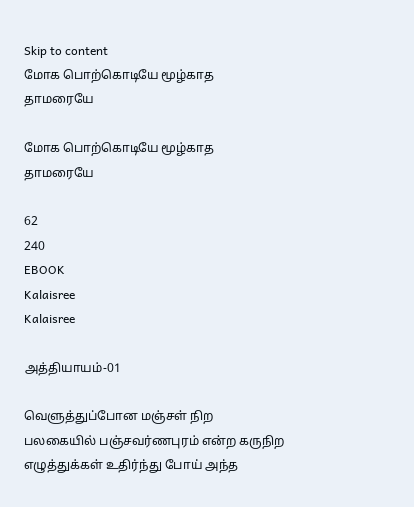Skip to content
மோக பொற்கொடியே மூழ்காத தாமரையே

மோக பொற்கொடியே மூழ்காத தாமரையே

62
240
EBOOK
Kalaisree
Kalaisree

அத்தியாயம்-01

வெளுத்துப்போன மஞ்சள் நிற பலகையில் பஞ்சவர்ணபுரம் என்ற கருநிற எழுத்துக்கள் உதிர்ந்து போய் அந்த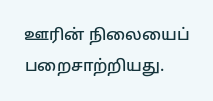ஊரின் நிலையைப் பறைசாற்றியது.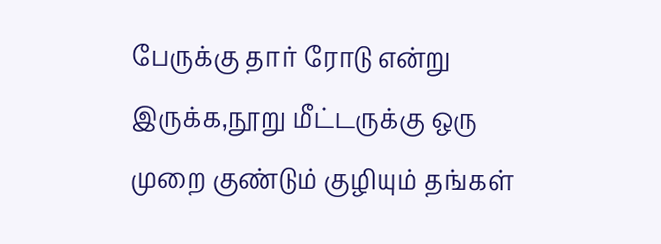பேருக்கு தார் ரோடு என்று இருக்க,நூறு மீட்டருக்கு ஒரு முறை குண்டும் குழியும் தங்கள்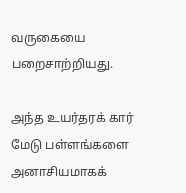வருகையை பறைசாற்றியது.

அந்த உயர்தரக் கார் மேடு பள்ளங்களை அனாசியமாகக்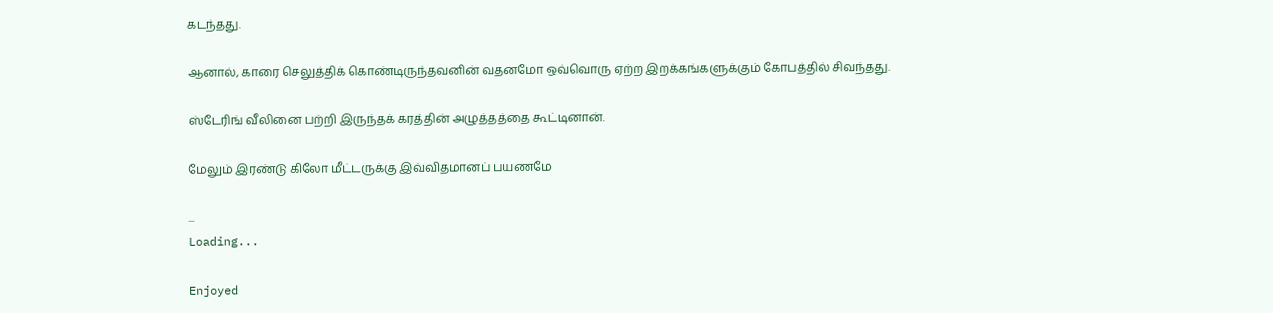கடந்தது.

ஆனால், காரை செலுத்திக் கொண்டிருந்தவனின் வதனமோ ஒவ்வொரு ஏற்ற இறக்கங்களுக்கும் கோபத்தில் சிவந்தது.

ஸ்டேரிங் வீலினை பற்றி இருந்தக் கரத்தின் அழுத்தத்தை கூட்டினான்.

மேலும் இரண்டு கிலோ மீட்டருக்கு இவ்விதமானப் பயணமே

...
Loading...

Enjoyed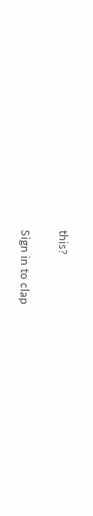this?

Sign in to clap